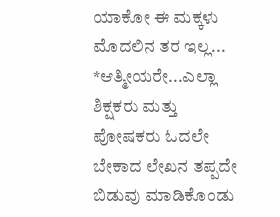ಯಾಕೋ ಈ ಮಕ್ಕಳು ಮೊದಲಿನ ತರ ಇಲ್ಲ...
*ಆತ್ಮೀಯರೇ...ಎಲ್ಲಾ ಶಿಕ್ಷಕರು ಮತ್ತು ಪೋಷಕರು ಓದಲೇ ಬೇಕಾದ ಲೇಖನ ತಪ್ಪದೇ ಬಿಡುವು ಮಾಡಿಕೊಂಡು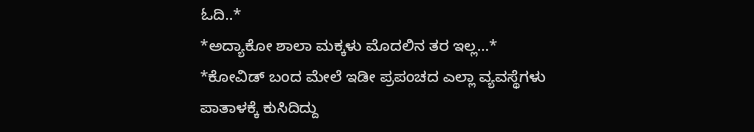ಓದಿ..*
*ಅದ್ಯಾಕೋ ಶಾಲಾ ಮಕ್ಕಳು ಮೊದಲಿನ ತರ ಇಲ್ಲ...*
*ಕೋವಿಡ್ ಬಂದ ಮೇಲೆ ಇಡೀ ಪ್ರಪಂಚದ ಎಲ್ಲಾ ವ್ಯವಸ್ಥೆಗಳು ಪಾತಾಳಕ್ಕೆ ಕುಸಿದಿದ್ದು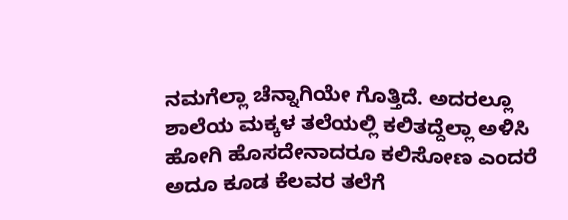ನಮಗೆಲ್ಲಾ ಚೆನ್ನಾಗಿಯೇ ಗೊತ್ತಿದೆ. ಅದರಲ್ಲೂ ಶಾಲೆಯ ಮಕ್ಕಳ ತಲೆಯಲ್ಲಿ ಕಲಿತದ್ದೆಲ್ಲಾ ಅಳಿಸಿ ಹೋಗಿ ಹೊಸದೇನಾದರೂ ಕಲಿಸೋಣ ಎಂದರೆ ಅದೂ ಕೂಡ ಕೆಲವರ ತಲೆಗೆ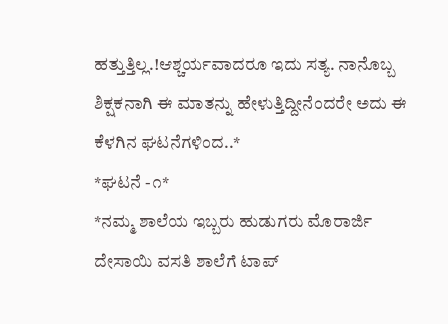ಹತ್ತುತ್ತಿಲ್ಲ.!ಆಶ್ಚರ್ಯವಾದರೂ ಇದು ಸತ್ಯ. ನಾನೊಬ್ಬ ಶಿಕ್ಷಕನಾಗಿ ಈ ಮಾತನ್ನು ಹೇಳುತ್ತಿದ್ದೀನೆಂದರೇ ಅದು ಈ ಕೆಳಗಿನ ಘಟನೆಗಳಿಂದ..*
*ಘಟನೆ -೧*
*ನಮ್ಮ ಶಾಲೆಯ ಇಬ್ಬರು ಹುಡುಗರು ಮೊರಾರ್ಜಿ ದೇಸಾಯಿ ವಸತಿ ಶಾಲೆಗೆ ಟಾಪ್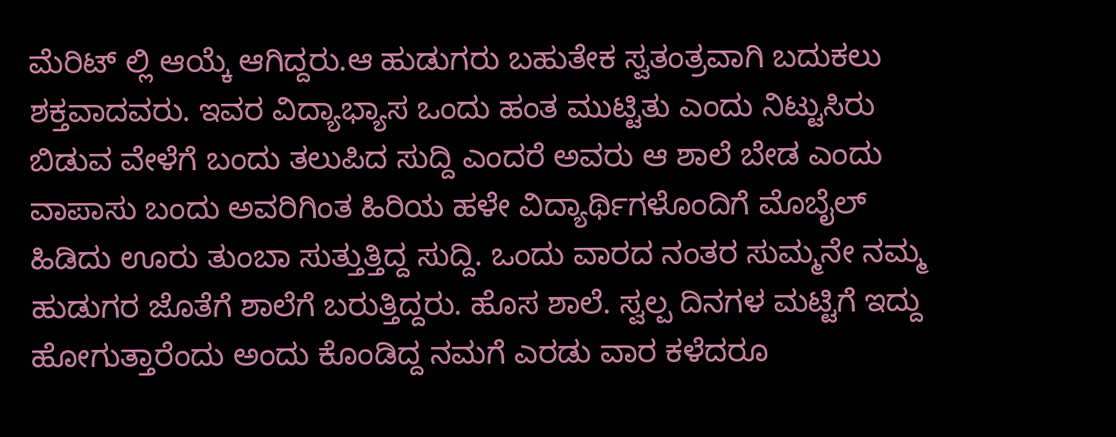ಮೆರಿಟ್ ಲ್ಲಿ ಆಯ್ಕೆ ಆಗಿದ್ದರು.ಆ ಹುಡುಗರು ಬಹುತೇಕ ಸ್ವತಂತ್ರವಾಗಿ ಬದುಕಲು ಶಕ್ತವಾದವರು. ಇವರ ವಿದ್ಯಾಭ್ಯಾಸ ಒಂದು ಹಂತ ಮುಟ್ಟಿತು ಎಂದು ನಿಟ್ಟುಸಿರು ಬಿಡುವ ವೇಳೆಗೆ ಬಂದು ತಲುಪಿದ ಸುದ್ದಿ ಎಂದರೆ ಅವರು ಆ ಶಾಲೆ ಬೇಡ ಎಂದು ವಾಪಾಸು ಬಂದು ಅವರಿಗಿಂತ ಹಿರಿಯ ಹಳೇ ವಿದ್ಯಾರ್ಥಿಗಳೊಂದಿಗೆ ಮೊಬೈಲ್ ಹಿಡಿದು ಊರು ತುಂಬಾ ಸುತ್ತುತ್ತಿದ್ದ ಸುದ್ದಿ. ಒಂದು ವಾರದ ನಂತರ ಸುಮ್ಮನೇ ನಮ್ಮ ಹುಡುಗರ ಜೊತೆಗೆ ಶಾಲೆಗೆ ಬರುತ್ತಿದ್ದರು. ಹೊಸ ಶಾಲೆ. ಸ್ವಲ್ಪ ದಿನಗಳ ಮಟ್ಟಿಗೆ ಇದ್ದು ಹೋಗುತ್ತಾರೆಂದು ಅಂದು ಕೊಂಡಿದ್ದ ನಮಗೆ ಎರಡು ವಾರ ಕಳೆದರೂ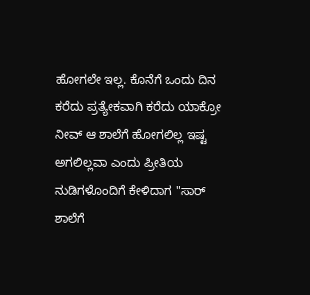ಹೋಗಲೇ ಇಲ್ಲ. ಕೊನೆಗೆ ಒಂದು ದಿನ ಕರೆದು ಪ್ರತ್ಯೇಕವಾಗಿ ಕರೆದು ಯಾಕ್ರೋ ನೀವ್ ಆ ಶಾಲೆಗೆ ಹೋಗಲಿಲ್ಲ ಇಷ್ಟ ಅಗಲಿಲ್ಲವಾ ಎಂದು ಪ್ರೀತಿಯ ನುಡಿಗಳೊಂದಿಗೆ ಕೇಳಿದಾಗ "ಸಾರ್ ಶಾಲೆಗೆ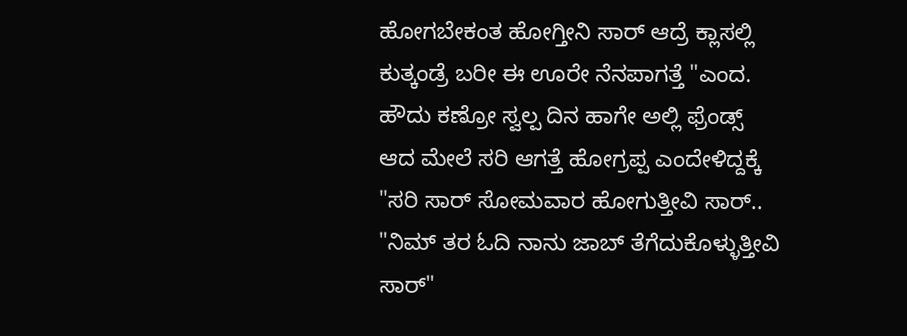ಹೋಗಬೇಕಂತ ಹೋಗ್ತೀನಿ ಸಾರ್ ಆದ್ರೆ ಕ್ಲಾಸಲ್ಲಿ ಕುತ್ಕಂಡ್ರೆ ಬರೀ ಈ ಊರೇ ನೆನಪಾಗತ್ತೆ "ಎಂದ. ಹೌದು ಕಣ್ರೋ ಸ್ವಲ್ಪ ದಿನ ಹಾಗೇ ಅಲ್ಲಿ ಫ್ರೆಂಡ್ಸ್ ಆದ ಮೇಲೆ ಸರಿ ಆಗತ್ತೆ ಹೋಗ್ರಪ್ಪ ಎಂದೇಳಿದ್ದಕ್ಕೆ "ಸರಿ ಸಾರ್ ಸೋಮವಾರ ಹೋಗುತ್ತೀವಿ ಸಾರ್.. "ನಿಮ್ ತರ ಓದಿ ನಾನು ಜಾಬ್ ತೆಗೆದುಕೊಳ್ಳುತ್ತೀವಿ ಸಾರ್"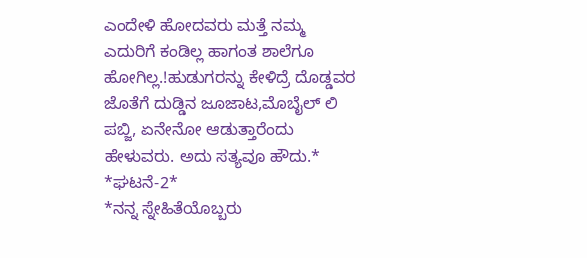ಎಂದೇಳಿ ಹೋದವರು ಮತ್ತೆ ನಮ್ಮ ಎದುರಿಗೆ ಕಂಡಿಲ್ಲ ಹಾಗಂತ ಶಾಲೆಗೂ ಹೋಗಿಲ್ಲ.!ಹುಡುಗರನ್ನು ಕೇಳಿದ್ರೆ ದೊಡ್ಡವರ ಜೊತೆಗೆ ದುಡ್ಡಿನ ಜೂಜಾಟ,ಮೊಬೈಲ್ ಲಿ ಪಬ್ಜಿ, ಏನೇನೋ ಆಡುತ್ತಾರೆಂದು ಹೇಳುವರು. ಅದು ಸತ್ಯವೂ ಹೌದು.*
*ಘಟನೆ-2*
*ನನ್ನ ಸ್ನೇಹಿತೆಯೊಬ್ಬರು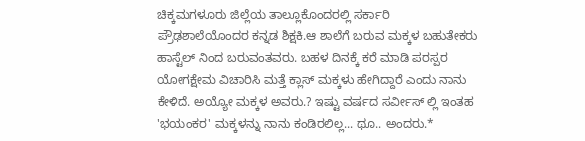ಚಿಕ್ಕಮಗಳೂರು ಜಿಲ್ಲೆಯ ತಾಲ್ಲೂಕೊಂದರಲ್ಲಿ ಸರ್ಕಾರಿ ಪ್ರೌಢಶಾಲೆಯೊಂದರ ಕನ್ನಡ ಶಿಕ್ಷಕಿ.ಆ ಶಾಲೆಗೆ ಬರುವ ಮಕ್ಕಳ ಬಹುತೇಕರು ಹಾಸ್ಟೆಲ್ ನಿಂದ ಬರುವಂತವರು. ಬಹಳ ದಿನಕ್ಕೆ ಕರೆ ಮಾಡಿ ಪರಸ್ಪರ ಯೋಗಕ್ಷೇಮ ವಿಚಾರಿಸಿ ಮತ್ತೆ ಕ್ಲಾಸ್ ಮಕ್ಕಳು ಹೇಗಿದ್ದಾರೆ ಎಂದು ನಾನು ಕೇಳಿದೆ. ಅಯ್ಯೋ ಮಕ್ಕಳ ಅವರು.? ಇಷ್ಟು ವರ್ಷದ ಸರ್ವೀಸ್ ಲ್ಲಿ ಇಂತಹ 'ಭಯಂಕರ' ಮಕ್ಕಳನ್ನು ನಾನು ಕಂಡಿರಲಿಲ್ಲ... ಥೂ.. ಅಂದರು.*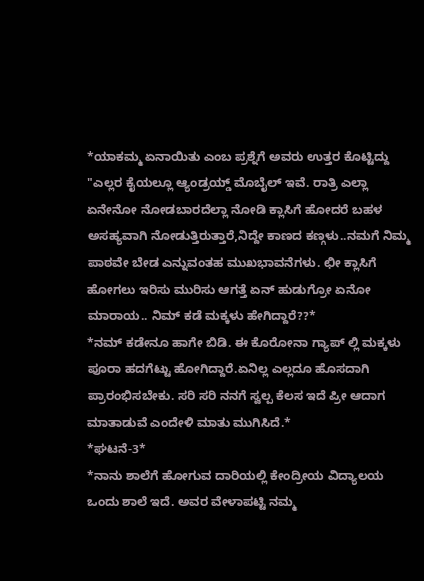*ಯಾಕಮ್ಮ ಏನಾಯಿತು ಎಂಬ ಪ್ರಶ್ನೆಗೆ ಅವರು ಉತ್ತರ ಕೊಟ್ಟಿದ್ದು "ಎಲ್ಲರ ಕೈಯಲ್ಲೂ ಆ್ಯಂಡ್ರಯ್ಡ್ ಮೊಬೈಲ್ ಇವೆ. ರಾತ್ರಿ ಎಲ್ಲಾ ಏನೇನೋ ನೋಡಬಾರದೆಲ್ಲಾ ನೋಡಿ ಕ್ಲಾಸಿಗೆ ಹೋದರೆ ಬಹಳ ಅಸಹ್ಯವಾಗಿ ನೋಡುತ್ತಿರುತ್ತಾರೆ,ನಿದ್ದೇ ಕಾಣದ ಕಣ್ಗಳು..ನಮಗೆ ನಿಮ್ಮ ಪಾಠವೇ ಬೇಡ ಎನ್ನುವಂತಹ ಮುಖಭಾವನೆಗಳು. ಛೀ ಕ್ಲಾಸಿಗೆ ಹೋಗಲು ಇರಿಸು ಮುರಿಸು ಆಗತ್ತೆ ಏನ್ ಹುಡುಗ್ರೋ ಏನೋ ಮಾರಾಯ.. ನಿಮ್ ಕಡೆ ಮಕ್ಕಳು ಹೇಗಿದ್ದಾರೆ??*
*ನಮ್ ಕಡೇನೂ ಹಾಗೇ ಬಿಡಿ. ಈ ಕೊರೋನಾ ಗ್ಯಾಪ್ ಲ್ಲಿ ಮಕ್ಕಳು ಪೂರಾ ಹದಗೆಟ್ಟು ಹೋಗಿದ್ದಾರೆ.ಏನಿಲ್ಲ ಎಲ್ಲದೂ ಹೊಸದಾಗಿ ಪ್ರಾರಂಭಿಸಬೇಕು. ಸರಿ ಸರಿ ನನಗೆ ಸ್ವಲ್ಪ ಕೆಲಸ ಇದೆ ಪ್ರೀ ಆದಾಗ ಮಾತಾಡುವೆ ಎಂದೇಳಿ ಮಾತು ಮುಗಿಸಿದೆ.*
*ಘಟನೆ-3*
*ನಾನು ಶಾಲೆಗೆ ಹೋಗುವ ದಾರಿಯಲ್ಲಿ ಕೇಂದ್ರೀಯ ವಿದ್ಯಾಲಯ ಒಂದು ಶಾಲೆ ಇದೆ. ಅವರ ವೇಳಾಪಟ್ಟಿ ನಮ್ಮ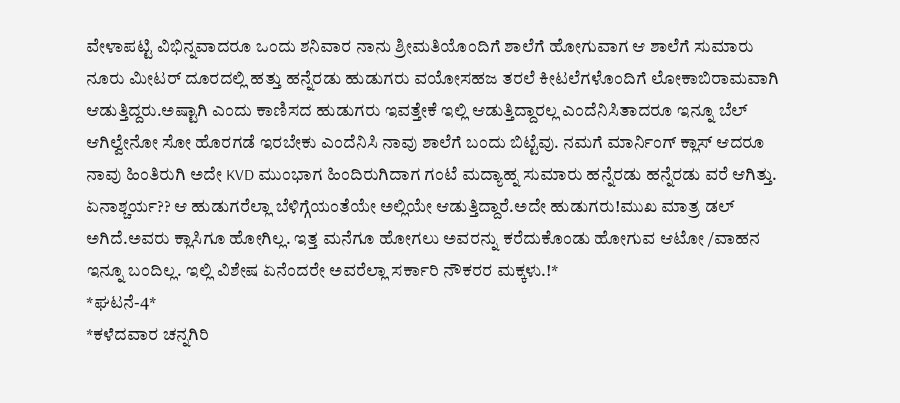ವೇಳಾಪಟ್ಟಿ ವಿಭಿನ್ನವಾದರೂ ಒಂದು ಶನಿವಾರ ನಾನು ಶ್ರೀಮತಿಯೊಂದಿಗೆ ಶಾಲೆಗೆ ಹೋಗುವಾಗ ಆ ಶಾಲೆಗೆ ಸುಮಾರು ನೂರು ಮೀಟರ್ ದೂರದಲ್ಲಿ ಹತ್ತು ಹನ್ನೆರಡು ಹುಡುಗರು ವಯೋಸಹಜ ತರಲೆ ಕೀಟಲೆಗಳೊಂದಿಗೆ ಲೋಕಾಬಿರಾಮವಾಗಿ ಆಡುತ್ತಿದ್ದರು.ಅಷ್ಟಾಗಿ ಎಂದು ಕಾಣಿಸದ ಹುಡುಗರು ಇವತ್ತೇಕೆ ಇಲ್ಲಿ ಆಡುತ್ತಿದ್ದಾರಲ್ಲ ಎಂದೆನಿಸಿತಾದರೂ ಇನ್ನೂ ಬೆಲ್ ಆಗಿಲ್ವೇನೋ ಸೋ ಹೊರಗಡೆ ಇರಬೇಕು ಎಂದೆನಿಸಿ ನಾವು ಶಾಲೆಗೆ ಬಂದು ಬಿಟ್ಟೆವು. ನಮಗೆ ಮಾರ್ನಿಂಗ್ ಕ್ಲಾಸ್ ಆದರೂ ನಾವು ಹಿಂತಿರುಗಿ ಅದೇ KVD ಮುಂಭಾಗ ಹಿಂದಿರುಗಿದಾಗ ಗಂಟೆ ಮದ್ಯಾಹ್ನ ಸುಮಾರು ಹನ್ನೆರಡು ಹನ್ನೆರಡು ವರೆ ಆಗಿತ್ತು. ಏನಾಶ್ಚರ್ಯ?? ಆ ಹುಡುಗರೆಲ್ಲಾ ಬೆಳಿಗ್ಗೆಯಂತೆಯೇ ಅಲ್ಲಿಯೇ ಆಡುತ್ತಿದ್ದಾರೆ.ಅದೇ ಹುಡುಗರು!ಮುಖ ಮಾತ್ರ ಡಲ್ ಅಗಿದೆ.ಅವರು ಕ್ಲಾಸಿಗೂ ಹೋಗಿಲ್ಲ. ಇತ್ತ ಮನೆಗೂ ಹೋಗಲು ಅವರನ್ನು ಕರೆದುಕೊಂಡು ಹೋಗುವ ಆಟೋ /ವಾಹನ ಇನ್ನೂ ಬಂದಿಲ್ಲ. ಇಲ್ಲಿ ವಿಶೇಷ ಏನೆಂದರೇ ಅವರೆಲ್ಲಾ ಸರ್ಕಾರಿ ನೌಕರರ ಮಕ್ಕಳು.!*
*ಘಟನೆ-4*
*ಕಳೆದವಾರ ಚನ್ನಗಿರಿ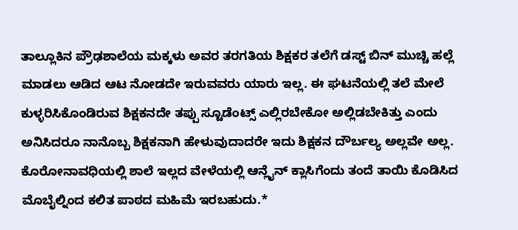ತಾಲ್ಲೂಕಿನ ಪ್ರೌಢಶಾಲೆಯ ಮಕ್ಕಳು ಅವರ ತರಗತಿಯ ಶಿಕ್ಷಕರ ತಲೆಗೆ ಡಸ್ಟ್ ಬಿನ್ ಮುಚ್ಚಿ ಹಲ್ಲೆ ಮಾಡಲು ಆಡಿದ ಆಟ ನೋಡದೇ ಇರುವವರು ಯಾರು ಇಲ್ಲ. ಈ ಘಟನೆಯಲ್ಲಿ ತಲೆ ಮೇಲೆ ಕುಳ್ಳರಿಸಿಕೊಂಡಿರುವ ಶಿಕ್ಷಕನದೇ ತಪ್ಪು ಸ್ಟೂಡೆಂಟ್ಸ್ ಎಲ್ಲಿರಬೇಕೋ ಅಲ್ಲಿಡಬೇಕಿತ್ತು ಎಂದು ಅನಿಸಿದರೂ ನಾನೊಬ್ಬ ಶಿಕ್ಷಕನಾಗಿ ಹೇಳುವುದಾದರೇ ಇದು ಶಿಕ್ಷಕನ ದೌರ್ಬಲ್ಯ ಅಲ್ಲವೇ ಅಲ್ಲ. ಕೊರೋನಾವಧಿಯಲ್ಲಿ ಶಾಲೆ ಇಲ್ಲದ ವೇಳೆಯಲ್ಲಿ ಆನ್ಲೈನ್ ಕ್ಲಾಸಿಗೆಂದು ತಂದೆ ತಾಯಿ ಕೊಡಿಸಿದ ಮೊಬೈಲ್ನಿಂದ ಕಲಿತ ಪಾಠದ ಮಹಿಮೆ ಇರಬಹುದು.*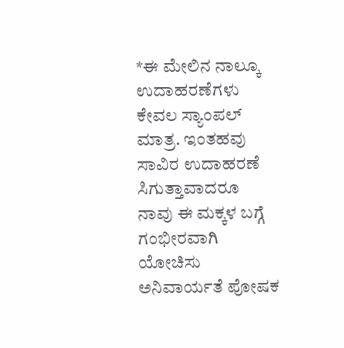*ಈ ಮೇಲಿನ ನಾಲ್ಕೂ ಉದಾಹರಣೆಗಳು ಕೇವಲ ಸ್ಯಾಂಪಲ್ ಮಾತ್ರ. ಇಂತಹವು ಸಾವಿರ ಉದಾಹರಣೆ ಸಿಗುತ್ತಾವಾದರೂ ನಾವು ಈ ಮಕ್ಕಳ ಬಗ್ಗೆ ಗಂಭೀರವಾಗಿ ಯೋಚಿಸು ಅನಿವಾರ್ಯತೆ ಪೋಷಕ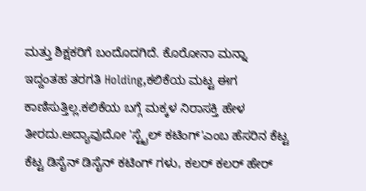ಮತ್ತು ಶಿಕ್ಷಕರಿಗೆ ಬಂದೊದಗಿದೆ. ಕೊರೋನಾ ಮನ್ನಾ ಇದ್ದಂತಹ ತರಗತಿ Holding,ಕಲಿಕೆಯ ಮಟ್ಟ ಈಗ ಕಾಣಿಸುತ್ತಿಲ್ಲ.ಕಲಿಕೆಯ ಬಗ್ಗೆ ಮಕ್ಕಳ ನಿರಾಸಕ್ತಿ ಹೇಳ ತೀರದು.ಅದ್ಯಾವುದೋ 'ಸ್ಟೈಲ್ ಕಟಿಂಗ್'ಎಂಬ ಹೆಸರಿನ ಕೆಟ್ಟ ಕೆಟ್ಟ ಡಿಸೈನ್ ಡಿಸೈನ್ ಕಟಿಂಗ್ ಗಳು, ಕಲರ್ ಕಲರ್ ಹೇರ್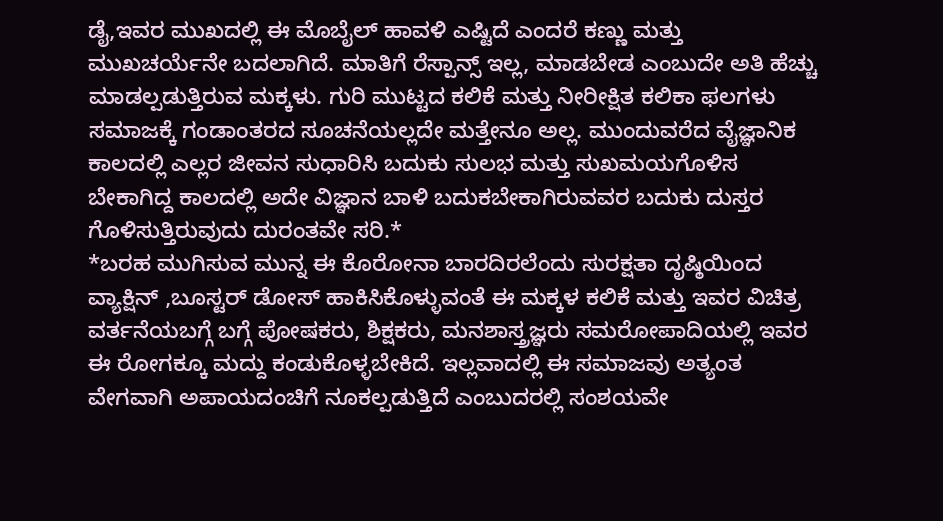ಡೈ,ಇವರ ಮುಖದಲ್ಲಿ ಈ ಮೊಬೈಲ್ ಹಾವಳಿ ಎಷ್ಟಿದೆ ಎಂದರೆ ಕಣ್ಣು ಮತ್ತು ಮುಖಚರ್ಯೆನೇ ಬದಲಾಗಿದೆ. ಮಾತಿಗೆ ರೆಸ್ಪಾನ್ಸ್ ಇಲ್ಲ, ಮಾಡಬೇಡ ಎಂಬುದೇ ಅತಿ ಹೆಚ್ಚು ಮಾಡಲ್ಪಡುತ್ತಿರುವ ಮಕ್ಕಳು. ಗುರಿ ಮುಟ್ಟದ ಕಲಿಕೆ ಮತ್ತು ನೀರೀಕ್ಷಿತ ಕಲಿಕಾ ಫಲಗಳು ಸಮಾಜಕ್ಕೆ ಗಂಡಾಂತರದ ಸೂಚನೆಯಲ್ಲದೇ ಮತ್ತೇನೂ ಅಲ್ಲ. ಮುಂದುವರೆದ ವೈಜ್ಞಾನಿಕ ಕಾಲದಲ್ಲಿ ಎಲ್ಲರ ಜೀವನ ಸುಧಾರಿಸಿ ಬದುಕು ಸುಲಭ ಮತ್ತು ಸುಖಮಯಗೊಳಿಸ ಬೇಕಾಗಿದ್ದ ಕಾಲದಲ್ಲಿ ಅದೇ ವಿಜ್ಞಾನ ಬಾಳಿ ಬದುಕಬೇಕಾಗಿರುವವರ ಬದುಕು ದುಸ್ತರ ಗೊಳಿಸುತ್ತಿರುವುದು ದುರಂತವೇ ಸರಿ.*
*ಬರಹ ಮುಗಿಸುವ ಮುನ್ನ ಈ ಕೊರೋನಾ ಬಾರದಿರಲೆಂದು ಸುರಕ್ಷತಾ ದೃಷ್ಠಿಯಿಂದ ವ್ಯಾಕ್ಷಿನ್ ,ಬೂಸ್ಟರ್ ಡೋಸ್ ಹಾಕಿಸಿಕೊಳ್ಳುವಂತೆ ಈ ಮಕ್ಕಳ ಕಲಿಕೆ ಮತ್ತು ಇವರ ವಿಚಿತ್ರ ವರ್ತನೆಯಬಗ್ಗೆ ಬಗ್ಗೆ ಪೋಷಕರು, ಶಿಕ್ಷಕರು, ಮನಶಾಸ್ತ್ರಜ್ಞರು ಸಮರೋಪಾದಿಯಲ್ಲಿ ಇವರ ಈ ರೋಗಕ್ಕೂ ಮದ್ದು ಕಂಡುಕೊಳ್ಳಬೇಕಿದೆ. ಇಲ್ಲವಾದಲ್ಲಿ ಈ ಸಮಾಜವು ಅತ್ಯಂತ ವೇಗವಾಗಿ ಅಪಾಯದಂಚಿಗೆ ನೂಕಲ್ಪಡುತ್ತಿದೆ ಎಂಬುದರಲ್ಲಿ ಸಂಶಯವೇ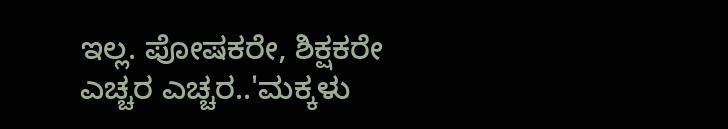ಇಲ್ಲ. ಪೋಷಕರೇ, ಶಿಕ್ಷಕರೇ ಎಚ್ಚರ ಎಚ್ಚರ..'ಮಕ್ಕಳು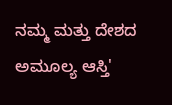ನಮ್ಮ ಮತ್ತು ದೇಶದ ಅಮೂಲ್ಯ ಆಸ್ತಿ'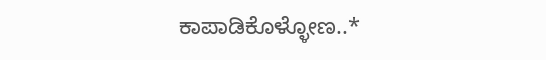ಕಾಪಾಡಿಕೊಳ್ಳೋಣ..*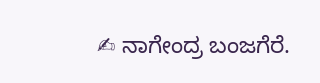✍ ನಾಗೇಂದ್ರ ಬಂಜಗೆರೆ.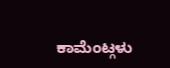ಕಾಮೆಂಟ್ಗಳು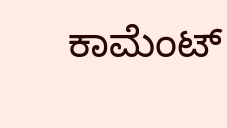ಕಾಮೆಂಟ್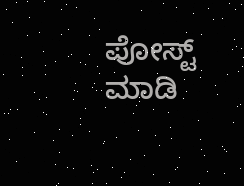ಪೋಸ್ಟ್ ಮಾಡಿ